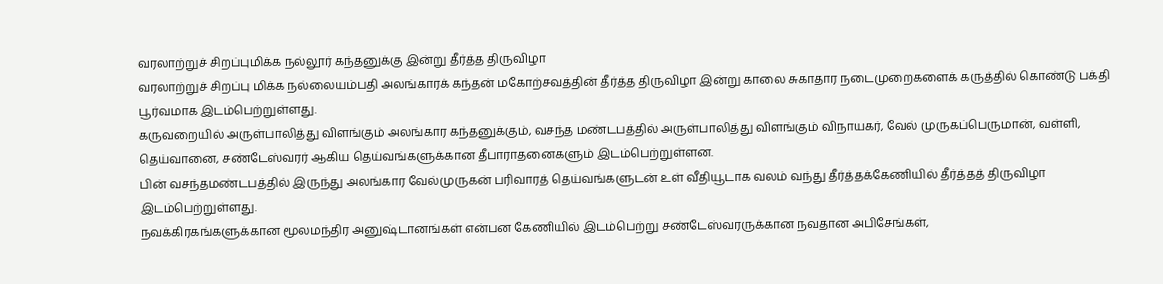வரலாற்றுச் சிறப்புமிக்க நல்லூர் கந்தனுக்கு இன்று தீர்த்த திருவிழா
வரலாற்றுச் சிறப்பு மிக்க நல்லையம்பதி அலங்காரக் கந்தன் மகோற்சவத்தின் தீர்த்த திருவிழா இன்று காலை சுகாதார நடைமுறைகளைக் கருத்தில் கொண்டு பக்தி பூர்வமாக இடம்பெற்றுள்ளது.
கருவறையில் அருள்பாலித்து விளங்கும் அலங்கார கந்தனுக்கும், வசந்த மண்டபத்தில் அருள்பாலித்து விளங்கும் விநாயகர், வேல் முருகப்பெருமான், வள்ளி, தெய்வானை, சண்டேஸ்வரர் ஆகிய தெய்வங்களுக்கான தீபாராதனைகளும் இடம்பெற்றுள்ளன.
பின் வசந்தமண்டபத்தில் இருந்து அலங்கார வேல்முருகன் பரிவாரத் தெய்வங்களுடன் உள் வீதியூடாக வலம் வந்து தீர்த்தக்கேணியில் தீர்த்தத் திருவிழா இடம்பெற்றுள்ளது.
நவக்கிரகங்களுக்கான மூலமந்திர அனுஷ்டானங்கள் என்பன கேணியில் இடம்பெற்று சண்டேஸ்வரருக்கான நவதான அபிசேங்கள்,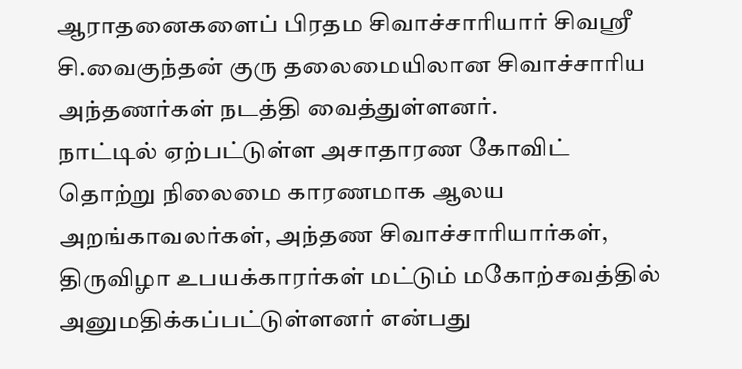ஆராதனைகளைப் பிரதம சிவாச்சாரியார் சிவஸ்ரீ சி.வைகுந்தன் குரு தலைமையிலான சிவாச்சாரிய அந்தணர்கள் நடத்தி வைத்துள்ளனர்.
நாட்டில் ஏற்பட்டுள்ள அசாதாரண கோவிட் தொற்று நிலைமை காரணமாக ஆலய அறங்காவலர்கள், அந்தண சிவாச்சாரியார்கள், திருவிழா உபயக்காரர்கள் மட்டும் மகோற்சவத்தில் அனுமதிக்கப்பட்டுள்ளனர் என்பது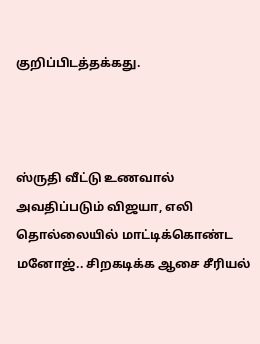குறிப்பிடத்தக்கது.



ஸ்ருதி வீட்டு உணவால் அவதிப்படும் விஜயா, எலி தொல்லையில் மாட்டிக்கொண்ட மனோஜ்.. சிறகடிக்க ஆசை சீரியல்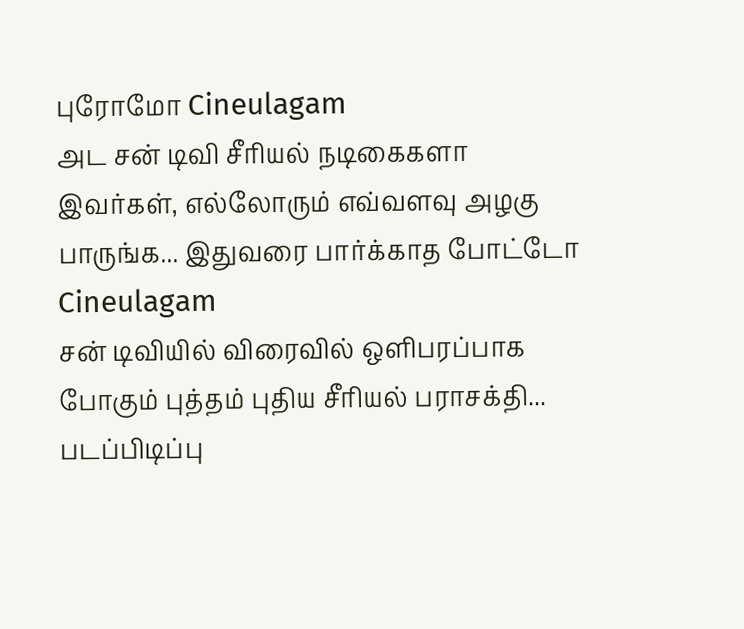புரோமோ Cineulagam
அட சன் டிவி சீரியல் நடிகைகளா இவர்கள், எல்லோரும் எவ்வளவு அழகு பாருங்க... இதுவரை பார்க்காத போட்டோ Cineulagam
சன் டிவியில் விரைவில் ஒளிபரப்பாக போகும் புத்தம் புதிய சீரியல் பராசக்தி... படப்பிடிப்பு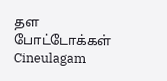தள போட்டோக்கள் Cineulagam